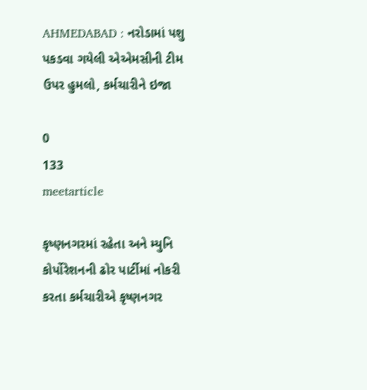AHMEDABAD : નરોડામાં પશુ પકડવા ગયેલી એએમસીની ટીમ ઉપર હુમલો, કર્મચારીને ઇજા

0
133
meetarticle

કૃષ્ણનગરમાં રહેતા અને મ્યુનિ કોર્પોરેશનની ઢોર પાર્ટીમાં નોકરી કરતા કર્મચારીએ કૃષ્ણનગર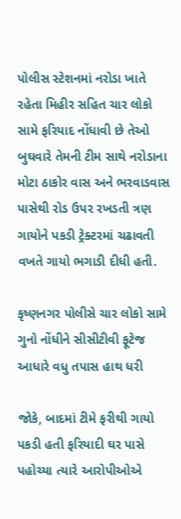પોલીસ સ્ટેશનમાં નરોડા ખાતે રહેતા મિહીર સહિત ચાર લોકો સામે ફરિયાદ નોંધાવી છે તેઓ બુઘવારે તેમની ટીમ સાથે નરોડાના મોટા ઠાકોર વાસ અને ભરવાડવાસ પાસેથી રોડ ઉપર રખડતી ત્રણ ગાયોને પકડી ટ્રેક્ટરમાં ચઢાવતી વખતે ગાયો ભગાડી દીધી હતી.

કૃષ્ણનગર પોલીસે ચાર લોકો સામે ગુનો નોંધીને સીસીટીવી ફૂટેજ આધારે વધુ તપાસ હાથ ધરી

જોકે, બાદમાં ટીમે ફરીથી ગાયો પકડી હતી ફરિયાદી ઘર પાસે પહોચ્યા ત્યારે આરોપીઓએ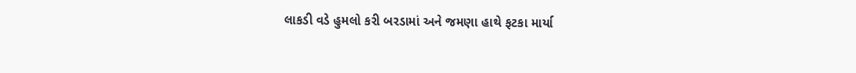લાકડી વડે હુમલો કરી બરડામાં અને જમણા હાથે ફટકા માર્યા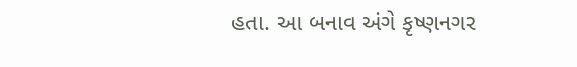હતા. આ બનાવ અંગે કૃષ્ણનગર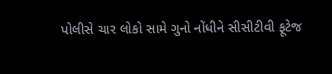પોલીસે ચાર લોકો સામે ગુનો નોંધીને સીસીટીવી ફૂટેજ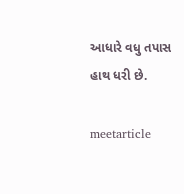આધારે વધુ તપાસ હાથ ધરી છે.

meetarticle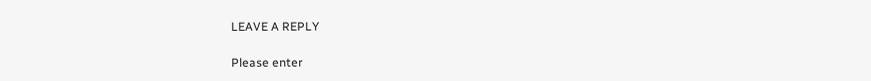LEAVE A REPLY

Please enter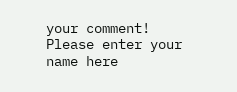your comment!
Please enter your name here